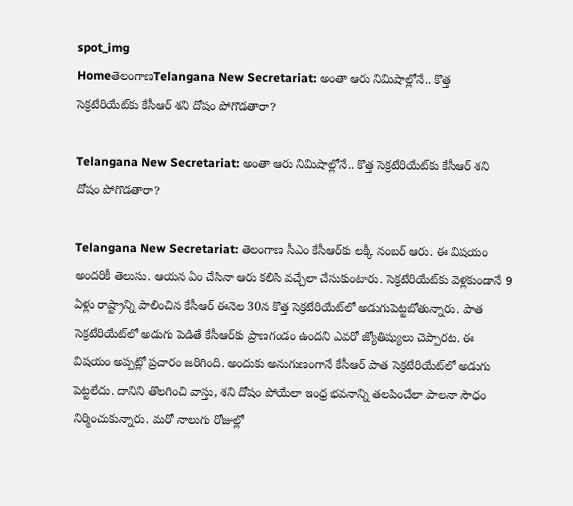spot_img
HomeతెలంగాణTelangana New Secretariat: అంతా ఆరు నిమిషాల్లోనే.. కొత్త సెక్రటేరియేట్‌కు కేసీఆర్‌ శని దోషం పోగొడతారా?

Telangana New Secretariat: అంతా ఆరు నిమిషాల్లోనే.. కొత్త సెక్రటేరియేట్‌కు కేసీఆర్‌ శని దోషం పోగొడతారా?

Telangana New Secretariat: తెలంగాణ సీఎం కేసీఆర్‌కు లక్కీ నంబర్‌ ఆరు. ఈ విషయం అందరికీ తెలుసు. ఆయన ఏం చేసినా ఆరు కలిసి వచ్చేలా చేసుకుంటారు. సెక్రటేరియేట్‌కు వెళ్లకుండానే 9 ఏళ్లు రాష్ట్రాన్ని పాలించిన కేసీఆర్‌ ఈనెల 30న కొత్త సెక్రటేరియేట్‌లో అడుగుపెట్టబోతున్నారు. పాత సెక్రటేరియేట్‌లో అడుగు పెడితే కేసీఆర్‌కు ప్రాణగండం ఉందని ఎవరో జ్యోతిష్యులు చెప్పారట. ఈ విషయం అప్పట్లో ప్రచారం జరిగింది. అందుకు అనుగుణంగానే కేసీఆర్‌ పాత సెక్రటేరియేట్‌లో అడుగు పెట్టలేదు. దానిని తొలగించి వాస్తు, శని దోషం పోయేలా ఇంధ్ర భవనాన్ని తలపించేలా పాలనా సౌధం నిర్మించుకున్నారు. మరో నాలుగు రోజుల్లో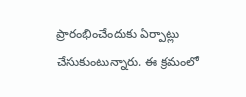ప్రారంభించేందుకు ఏర్పాట్లు చేసుకుంటున్నారు. ఈ క్రమంలో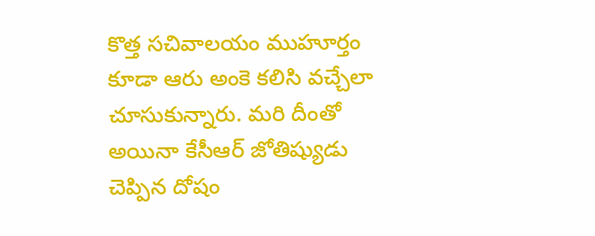కొత్త సచివాలయం ముహూర్తం కూడా ఆరు అంకె కలిసి వచ్చేలా చూసుకున్నారు. మరి దీంతో అయినా కేసీఆర్‌ జోతిష్యుడు చెప్పిన దోషం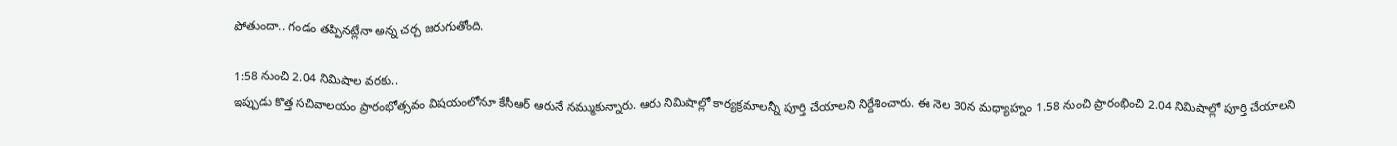పోతుందా.. గండం తప్పినట్లేనా అన్న చర్చ జరుగుతోంది.

1:58 నుంచి 2.04 నిమిషాల వరకు..
ఇప్పుడు కొత్త సచివాలయం ప్రారంభోత్సవం విషయంలోనూ కేసీఆర్‌ ఆరునే నమ్ముకున్నారు. ఆరు నిమిషాల్లో కార్యక్రమాలన్నీ పూర్తి చేయాలని నిర్దేశించారు. ఈ నెల 30న మధ్యాహ్నం 1.58 నుంచి ప్రారంభించి 2.04 నిమిషాల్లో పూర్తి చేయాలని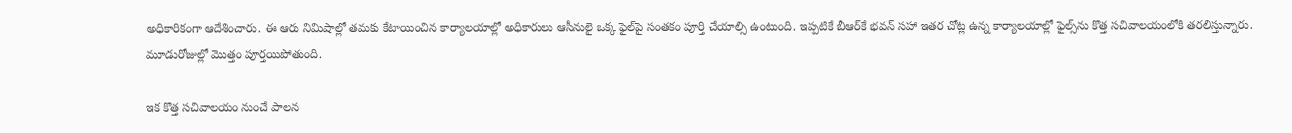అధికారికంగా ఆదేశించారు. ఈ ఆరు నిమిషాల్లో తమకు కేటాయించిన కార్యాలయాల్లో అధికారులు ఆసీనులై ఒక్క ఫైల్‌పై సంతకం పూర్తి చేయాల్సి ఉంటుంది. ఇప్పటికే బీఆర్‌కే భవన్‌ సహా ఇతర చోట్ల ఉన్న కార్యాలయాల్లో ఫైల్స్‌ను కొత్త సచివాలయంలోకి తరలిస్తున్నారు. మూడురోజుల్లో మొత్తం పూర్తయిపోతుంది.

ఇక కొత్త సచివాలయం నుంచే పాలన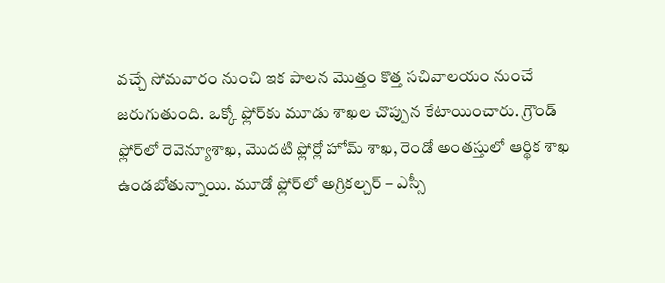వచ్చే సోమవారం నుంచి ఇక పాలన మొత్తం కొత్త సచివాలయం నుంచే జరుగుతుంది. ఒక్కో ఫ్లోర్‌కు మూడు శాఖల చొప్పున కేటాయించారు. గ్రౌండ్‌ ఫ్లోర్‌లో రెవెన్యూశాఖ, మొదటి ఫ్లోర్లో హోమ్‌ శాఖ, రెండో అంతస్తులో ఆర్థిక శాఖ ఉండబోతున్నాయి. మూడో ఫ్లోర్‌లో అగ్రికల్చర్‌ – ఎస్సీ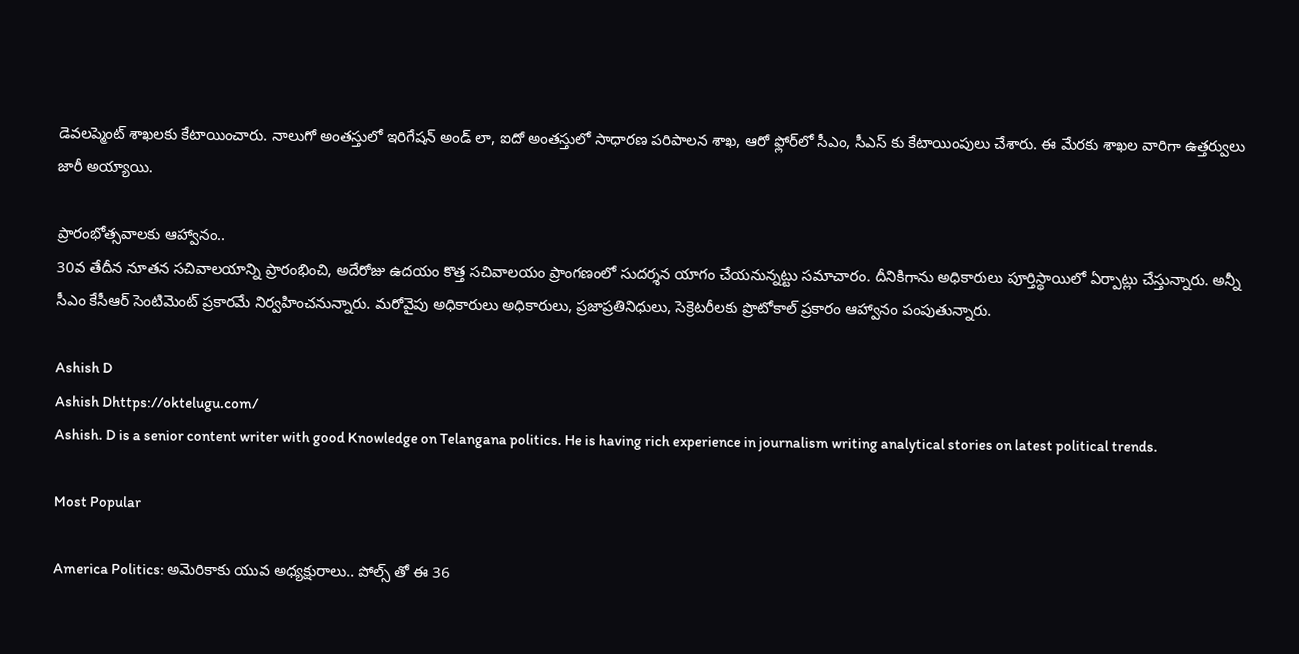డెవలప్మెంట్‌ శాఖలకు కేటాయించారు. నాలుగో అంతస్తులో ఇరిగేషన్‌ అండ్‌ లా, ఐదో అంతస్తులో సాధారణ పరిపాలన శాఖ, ఆరో ఫ్లోర్‌లో సీఎం, సీఎస్‌ కు కేటాయింపులు చేశారు. ఈ మేరకు శాఖల వారిగా ఉత్తర్వులు జారీ అయ్యాయి.

ప్రారంభోత్సవాలకు ఆహ్వానం..
30వ తేదీన నూతన సచివాలయాన్ని ప్రారంభించి, అదేరోజు ఉదయం కొత్త సచివాలయం ప్రాంగణంలో సుదర్శన యాగం చేయనున్నట్టు సమాచారం. దీనికిగాను అధికారులు పూర్తిస్థాయిలో ఏర్పాట్లు చేస్తున్నారు. అన్నీ సీఎం కేసీఆర్‌ సెంటిమెంట్‌ ప్రకారమే నిర్వహించనున్నారు. మరోవైపు అధికారులు అధికారులు, ప్రజాప్రతినిధులు, సెక్రెటరీలకు ప్రొటోకాల్‌ ప్రకారం ఆహ్వానం పంపుతున్నారు.

Ashish D
Ashish Dhttps://oktelugu.com/
Ashish. D is a senior content writer with good Knowledge on Telangana politics. He is having rich experience in journalism writing analytical stories on latest political trends.

Most Popular

America Politics: అమెరికాకు యువ అధ్యక్షురాలు.. పోల్స్ తో ఈ 36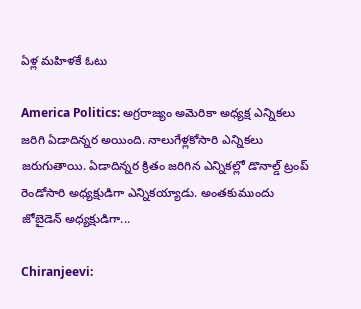ఏళ్ల మహిళకే ఓటు

America Politics: అగ్రరాజ్యం అమెరికా అధ్యక్ష ఎన్నికలు జరిగి ఏడాదిన్నర అయింది. నాలుగేళ్లకోసారి ఎన్నికలు జరుగుతాయి. ఏడాదిన్నర క్రితం జరిగిన ఎన్నికల్లో డొనాల్డ్‌ ట్రంప్‌ రెండోసారి అధ్యక్షుడిగా ఎన్నికయ్యాడు. అంతకుముందు జోబైడెన్‌ అధ్యక్షుడిగా...

Chiranjeevi: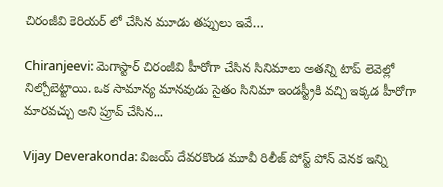చిరంజీవి కెరియర్ లో చేసిన మూడు తప్పులు ఇవే…

Chiranjeevi: మెగాస్టార్ చిరంజీవి హీరోగా చేసిన సినిమాలు అతన్ని టాప్ లెవెల్లో నిల్చోబెట్టాయి. ఒక సామాన్య మానవుడు సైతం సినిమా ఇండస్ట్రీకి వచ్చి ఇక్కడ హీరోగా మారవచ్చు అని ప్రూవ్ చేసిన...

Vijay Deverakonda: విజయ్ దేవరకొండ మూవీ రిలీజ్ పోస్ట్ పోన్ వెనక ఇన్ని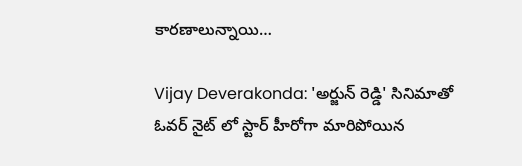కారణాలున్నాయి…

Vijay Deverakonda: 'అర్జున్ రెడ్డి' సినిమాతో ఓవర్ నైట్ లో స్టార్ హీరోగా మారిపోయిన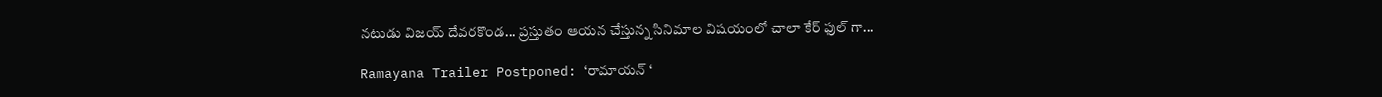నటుడు విజయ్ దేవరకొండ... ప్రస్తుతం ఆయన చేస్తున్న సినిమాల విషయంలో చాలా కేర్ ఫుల్ గా...

Ramayana Trailer Postponed: ‘రామాయన్ ‘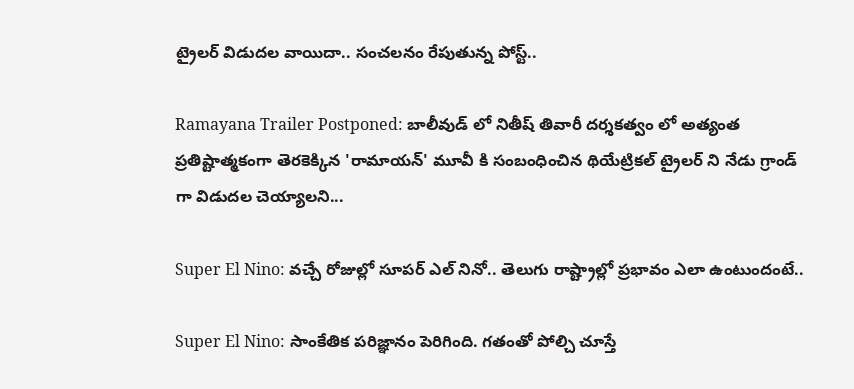ట్రైలర్ విడుదల వాయిదా.. సంచలనం రేపుతున్న పోస్ట్..

Ramayana Trailer Postponed: బాలీవుడ్ లో నితీష్ తివారీ దర్శకత్వం లో అత్యంత ప్రతిష్టాత్మకంగా తెరకెక్కిన 'రామాయన్' మూవీ కి సంబంధించిన థియేట్రికల్ ట్రైలర్ ని నేడు గ్రాండ్ గా విడుదల చెయ్యాలని...

Super El Nino: వచ్చే రోజుల్లో సూపర్ ఎల్ నినో.. తెలుగు రాష్ట్రాల్లో ప్రభావం ఎలా ఉంటుందంటే..

Super El Nino: సాంకేతిక పరిజ్ఞానం పెరిగింది. గతంతో పోల్చి చూస్తే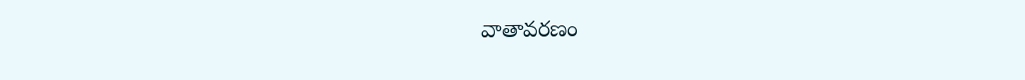వాతావరణం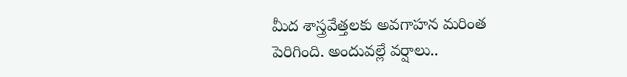మీద శాస్త్రవేత్తలకు అవగాహన మరింత పెరిగింది. అందువల్లే వర్షాలు..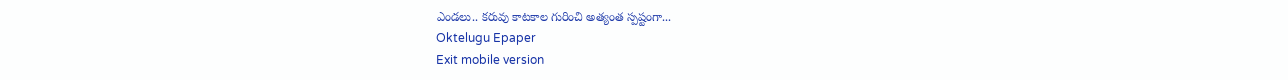ఎండలు.. కరువు కాటకాల గురించి అత్యంత స్పష్టంగా...
Oktelugu Epaper
Exit mobile version